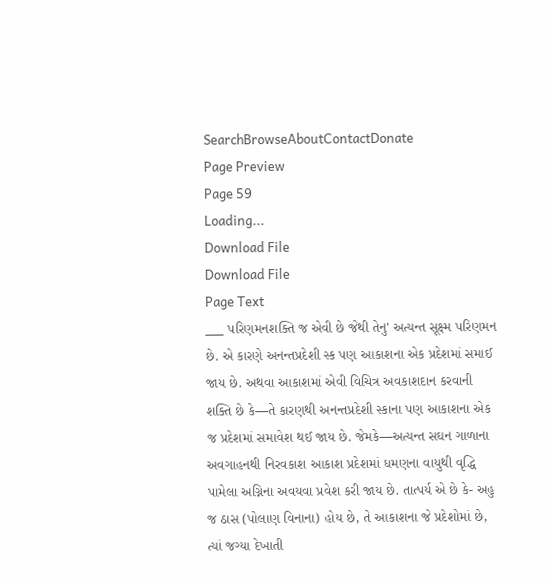SearchBrowseAboutContactDonate
Page Preview
Page 59
Loading...
Download File
Download File
Page Text
___ પરિણમનશક્તિ જ એવી છે જેથી તેનુ' અત્યન્ત સૂક્ષ્મ પરિણમન છે. એ કારણે અનન્તપ્રદેશી સ્ક પણ આકાશના એક પ્રદેશમાં સમાઈ જાય છે. અથવા આકાશમાં એવી વિચિત્ર અવકાશદાન કરવાની શક્તિ છે કે—તે કારણથી અનન્તપ્રદેશી સ્કાના પણ આકાશના એક જ પ્રદેશમાં સમાવેશ થઈ જાય છે. જેમકે—અત્યન્ત સઘન ગાળાના અવગાહનથી નિરવકાશ આકાશ પ્રદેશમાં ધમણના વાયુથી વૃદ્ધિ પામેલા અગ્નિના અવયવા પ્રવેશ કરી જાય છે. તાત્પર્ય એ છે કે- અહુ જ ઠાસ (પોલાણ વિનાના) હોય છે, તે આકાશના જે પ્રદેશોમાં છે, ત્યાં જગ્યા દેખાતી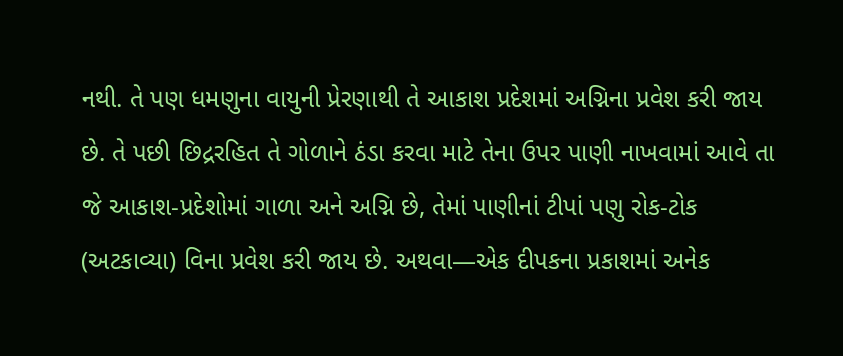નથી. તે પણ ધમણુના વાયુની પ્રેરણાથી તે આકાશ પ્રદેશમાં અગ્નિના પ્રવેશ કરી જાય છે. તે પછી છિદ્રરહિત તે ગોળાને ઠંડા કરવા માટે તેના ઉપર પાણી નાખવામાં આવે તા જે આકાશ-પ્રદેશોમાં ગાળા અને અગ્નિ છે, તેમાં પાણીનાં ટીપાં પણુ રોક-ટોક (અટકાવ્યા) વિના પ્રવેશ કરી જાય છે. અથવા—એક દીપકના પ્રકાશમાં અનેક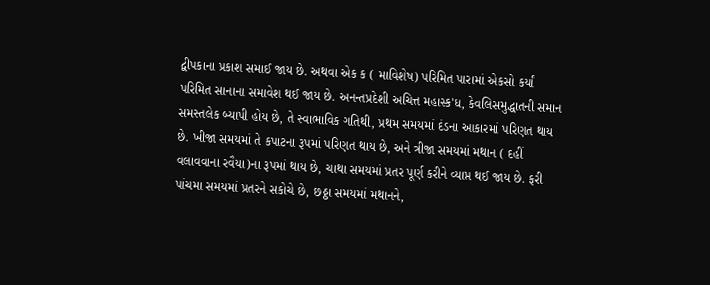દ્વીપકાના પ્રકાશ સમાઈ જાય છે. અથવા એક ક ( માવિશેષ) પરિમિત પારામાં એકસો કર્યાં પરિમિત સાનાના સમાવેશ થઈ જાય છે. અનન્તપ્રદેશી અચિત્ત મહાસ્ક'ધ, કેવલિસમુદ્ધાતની સમાન સમસ્તલેક બ્યાપી હોય છે, તે સ્વાભાવિક ગતિથી, પ્રથમ સમયમાં દંડના આકારમાં પરિણત થાય છે. ખીજા સમયમાં તે કપાટના રૂપમાં પરિણત થાય છે, અને ત્રીજા સમયમાં મથાન ( દહીં વલાવવાના રવૈયા)ના રૂપમાં થાય છે, ચાથા સમયમાં પ્રતર પૂર્ણ કરીને વ્યાપ્ત થઈ જાય છે. ફરી પાંચમા સમયમાં પ્રતરને સકોચે છે, છઠ્ઠા સમયમાં મથાનને,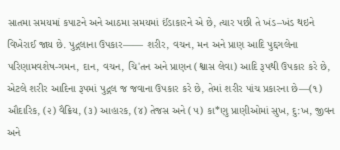સાતમા સમયમાં કપાટને અને આઠમા સમયમાં ઈંડાકારને એ છે, ત્યાર પછી તે ખંડ–ખંડ થઇને વિખેરાઈ જાય છે. પુદ્ગલાના ઉપકાર—— શરીર, વચન, મન અને પ્રાણ આદિ પુદ્દગલેના પરિણામવશેષ-ગમન, દાન, વચન, ચિ'તન અને પ્રાણન (શ્વાસ લેવા) આદિ રૂપથી ઉપકાર કરે છે, એટલે શરીર આદિના રૂપમાં પુદ્ગલ જ જવાના ઉપકાર કરે છે, તેમાં શરીર પાંચ પ્રકારના છે—(૧) ઔદારિક, (૨) વૈક્રિય, (૩) આહારક, (૪) તેજસ અને (૫) કા*ણુ પ્રાણીઓમાં સુખ, દુ:ખ, જીવન અને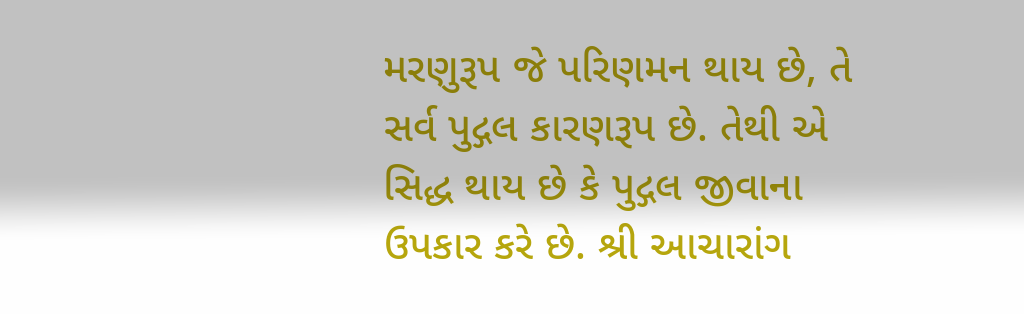મરણુરૂપ જે પરિણમન થાય છે, તે સર્વ પુદ્ગલ કારણરૂપ છે. તેથી એ સિદ્ધ થાય છે કે પુદ્ગલ જીવાના ઉપકાર કરે છે. શ્રી આચારાંગ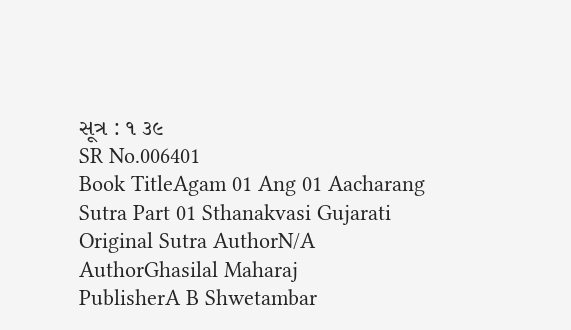સૂત્ર : ૧ ૩૯
SR No.006401
Book TitleAgam 01 Ang 01 Aacharang Sutra Part 01 Sthanakvasi Gujarati
Original Sutra AuthorN/A
AuthorGhasilal Maharaj
PublisherA B Shwetambar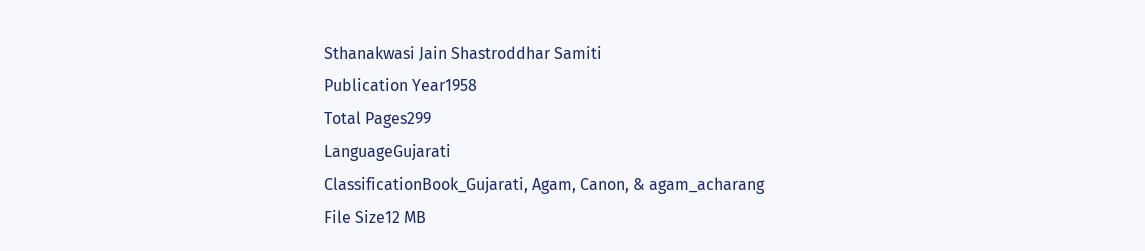Sthanakwasi Jain Shastroddhar Samiti
Publication Year1958
Total Pages299
LanguageGujarati
ClassificationBook_Gujarati, Agam, Canon, & agam_acharang
File Size12 MB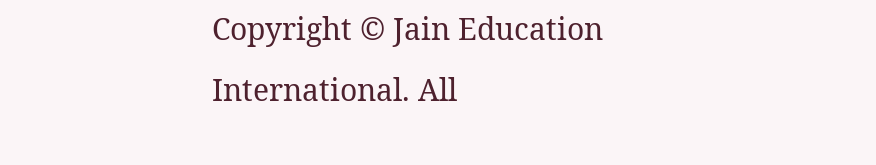Copyright © Jain Education International. All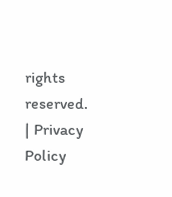rights reserved. | Privacy Policy